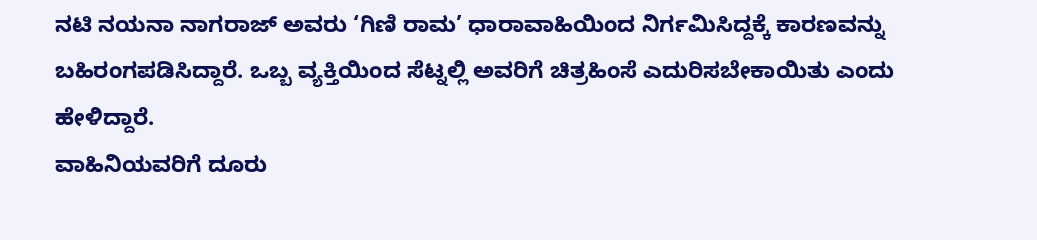ನಟಿ ನಯನಾ ನಾಗರಾಜ್ ಅವರು ‘ಗಿಣಿ ರಾಮ’ ಧಾರಾವಾಹಿಯಿಂದ ನಿರ್ಗಮಿಸಿದ್ದಕ್ಕೆ ಕಾರಣವನ್ನು ಬಹಿರಂಗಪಡಿಸಿದ್ದಾರೆ. ಒಬ್ಬ ವ್ಯಕ್ತಿಯಿಂದ ಸೆಟ್ನಲ್ಲಿ ಅವರಿಗೆ ಚಿತ್ರಹಿಂಸೆ ಎದುರಿಸಬೇಕಾಯಿತು ಎಂದು ಹೇಳಿದ್ದಾರೆ.
ವಾಹಿನಿಯವರಿಗೆ ದೂರು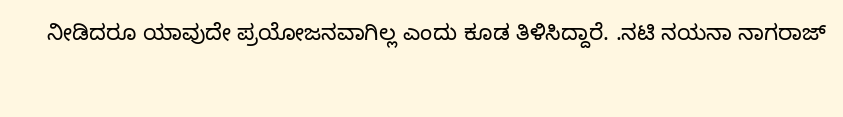ನೀಡಿದರೂ ಯಾವುದೇ ಪ್ರಯೋಜನವಾಗಿಲ್ಲ ಎಂದು ಕೂಡ ತಿಳಿಸಿದ್ದಾರೆ. .ನಟಿ ನಯನಾ ನಾಗರಾಜ್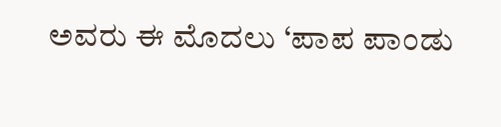ಅವರು ಈ ಮೊದಲು ‘ಪಾಪ ಪಾಂಡು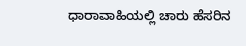ಧಾರಾವಾಹಿಯಲ್ಲಿ ಚಾರು ಹೆಸರಿನ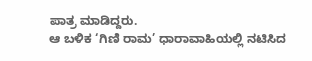ಪಾತ್ರ ಮಾಡಿದ್ದರು.
ಆ ಬಳಿಕ ‘ಗಿಣಿ ರಾಮ’ ಧಾರಾವಾಹಿಯಲ್ಲಿ ನಟಿಸಿದ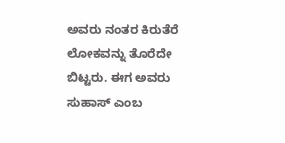ಅವರು ನಂತರ ಕಿರುತೆರೆ ಲೋಕವನ್ನು ತೊರೆದೇ ಬಿಟ್ಟರು. ಈಗ ಅವರು ಸುಹಾಸ್ ಎಂಬ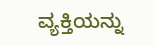ವ್ಯಕ್ತಿಯನ್ನು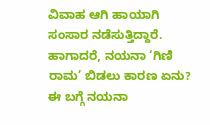ವಿವಾಹ ಆಗಿ ಹಾಯಾಗಿ ಸಂಸಾರ ನಡೆಸುತ್ತಿದ್ದಾರೆ. ಹಾಗಾದರೆ, ನಯನಾ ‘ಗಿಣಿ ರಾಮ’ ಬಿಡಲು ಕಾರಣ ಏನು? ಈ ಬಗ್ಗೆ ನಯನಾ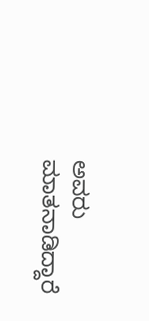ಅವರು ಮಾತನಾಡಿದ್ದಾರೆ